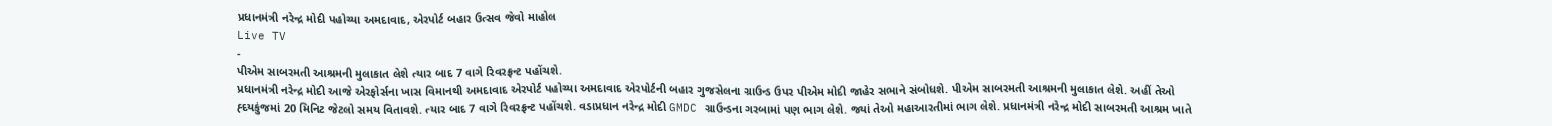પ્રધાનમંત્રી નરેન્દ્ર મોદી પહોચ્યા અમદાવાદ, એરપોર્ટ બહાર ઉત્સવ જેવો માહોલ
Live TV
-
પીએમ સાબરમતી આશ્રમની મુલાકાત લેશે ત્યાર બાદ 7 વાગે રિવરફ્રન્ટ પહોંચશે.
પ્રધાનમંત્રી નરેન્દ્ર મોદી આજે એરફોર્સના ખાસ વિમાનથી અમદાવાદ એરપોર્ટ પહોચ્યા અમદાવાદ એરપોર્ટની બહાર ગુજસેલના ગ્રાઉન્ડ ઉપર પીએમ મોદી જાહેર સભાને સંબોધશે. પીએમ સાબરમતી આશ્રમની મુલાકાત લેશે. અહીં તેઓ હ્દયકુંજમાં 20 મિનિટ જેટલો સમય વિતાવશે. ત્યાર બાદ 7 વાગે રિવરફ્રન્ટ પહોંચશે. વડાપ્રધાન નરેન્દ્ર મોદી GMDC ગ્રાઉન્ડના ગરબામાં પણ ભાગ લેશે. જ્યાં તેઓ મહાઆરતીમાં ભાગ લેશે. પ્રધાનમંત્રી નરેન્દ્ર મોદી સાબરમતી આશ્રમ ખાતે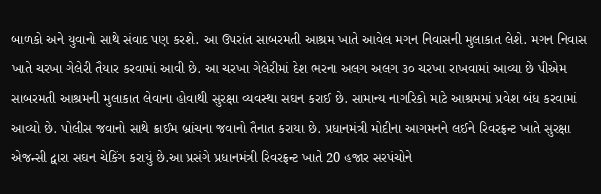બાળકો અને યુવાનો સાથે સંવાદ પણ કરશે. આ ઉપરાંત સાબરમતી આશ્રમ ખાતે આવેલ મગન નિવાસની મુલાકાત લેશે. મગન નિવાસ ખાતે ચરખા ગેલેરી તૈયાર કરવામાં આવી છે. આ ચરખા ગેલેરીમાં દેશ ભરના અલગ અલગ ૩૦ ચરખા રાખવામાં આવ્યા છે પીએમ સાબરમતી આશ્રમની મુલાકાત લેવાના હોવાથી સુરક્ષા વ્યવસ્થા સઘન કરાઈ છે. સામાન્ય નાગરિકો માટે આશ્રમમાં પ્રવેશ બંધ કરવામાં આવ્યો છે. પોલીસ જવાનો સાથે ક્રાઈમ બ્રાંચના જવાનો તૈનાત કરાયા છે. પ્રધાનમંત્રી મોદીના આગમનને લઈને રિવરફ્રન્ટ ખાતે સુરક્ષા એજન્સી દ્વારા સઘન ચેકિંગ કરાયું છે.આ પ્રસંગે પ્રધાનમંત્રી રિવરફ્રન્ટ ખાતે 20 હજાર સરપંચોને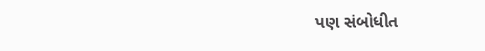પણ સંબોધીત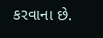કરવાના છે.